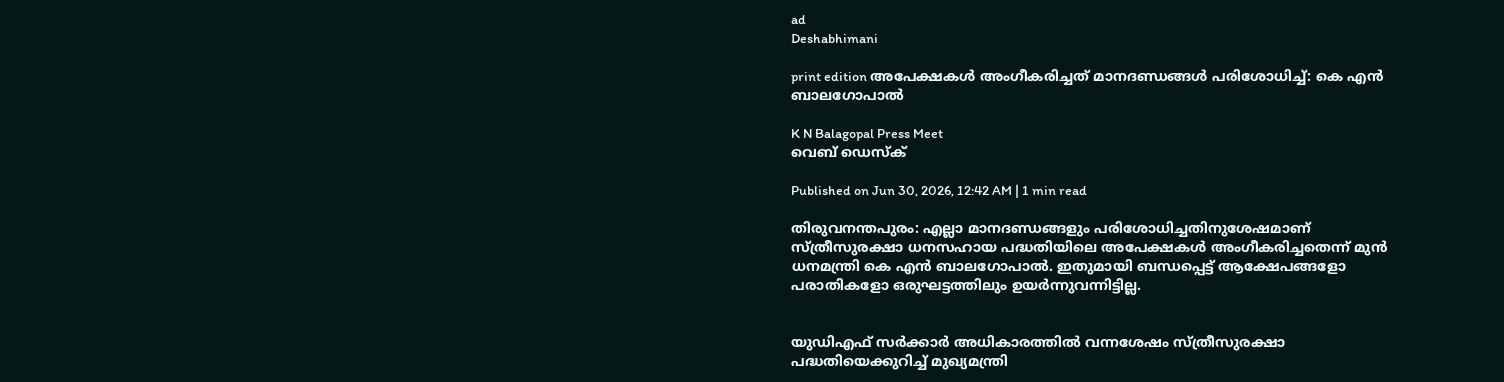ad
Deshabhimani

print edition അപേക്ഷകൾ അംഗീകരിച്ചത്‌ മാനദണ്ഡങ്ങൾ പരിശോധിച്ച്‌: കെ എൻ ബാലഗോപാൽ

K N Balagopal Press Meet
വെബ് ഡെസ്ക്

Published on Jun 30, 2026, 12:42 AM | 1 min read

തിരുവനന്തപുരം: എല്ലാ മാനദണ്ഡങ്ങളും പരിശോധിച്ചതിനുശേഷമാണ് സ്ത്രീസുരക്ഷാ ധനസഹായ പദ്ധതിയിലെ അപേക്ഷകൾ അംഗീകരിച്ചതെന്ന്‌ മുൻ ധനമന്ത്രി കെ എൻ ബാലഗോപാൽ. ഇതുമായി ബന്ധപ്പെട്ട് ആക്ഷേപങ്ങളോ പരാതികളോ ഒരുഘട്ടത്തിലും ഉയർന്നുവന്നിട്ടില്ല.


യുഡിഎഫ് സർക്കാർ അധികാരത്തിൽ വന്നശേഷം സ്ത്രീസുരക്ഷാ പദ്ധതിയെക്കുറിച്ച്‌ മുഖ്യമന്ത്രി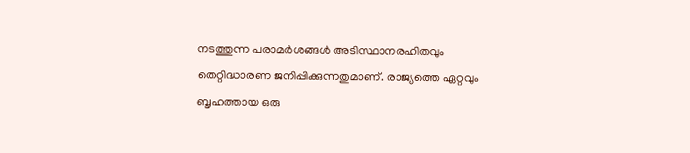നടത്തുന്ന പരാമർശങ്ങൾ അടിസ്ഥാനരഹിതവും തെറ്റിദ്ധാരണ ജനിപ്പിക്കുന്നതുമാണ്. രാജ്യത്തെ ഏറ്റവും ബൃഹത്തായ ഒരു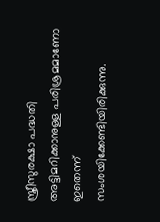സ്ത്രീസുരക്ഷാ പദ്ധതി അട്ടിമറിക്കാനുള്ള പരിശ്രമമാണോ ഇതെന്ന് സംശയിക്കേണ്ടിയിരിക്കുന്നു.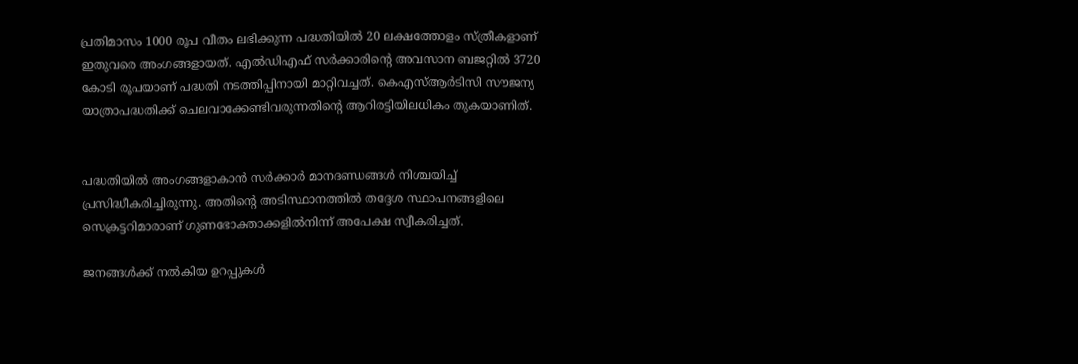പ്രതിമാസം 1000 രൂപ വീതം ലഭിക്കുന്ന പദ്ധതിയിൽ 20 ലക്ഷത്തോളം സ്ത്രീകളാണ് ഇതുവരെ അംഗങ്ങളായത്. എൽഡിഎഫ് സർക്കാരിന്റെ അവസാന ബജറ്റിൽ 3720 കോടി രൂപയാണ് പദ്ധതി നടത്തിപ്പിനായി മാറ്റിവച്ചത്. കെഎസ്ആർടിസി സൗജന്യ യാത്രാപദ്ധതിക്ക് ചെലവാക്കേണ്ടിവരുന്നതിന്റെ ആറിരട്ടിയിലധികം തുകയാണിത്‌.


പദ്ധതിയിൽ അംഗങ്ങളാകാൻ സർക്കാർ മാനദണ്ഡങ്ങൾ നിശ്ചയിച്ച് പ്രസിദ്ധീകരിച്ചിരുന്നു. അതിന്റെ അടിസ്ഥാനത്തിൽ തദ്ദേശ സ്ഥാപനങ്ങളിലെ സെക്രട്ടറിമാരാണ് ഗുണഭോക്താക്കളിൽനിന്ന്‌ അപേക്ഷ സ്വീകരിച്ചത്.

ജനങ്ങൾക്ക് നൽകിയ ഉറപ്പുകൾ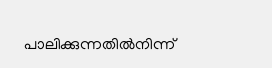പാലിക്കുന്നതിൽനിന്ന്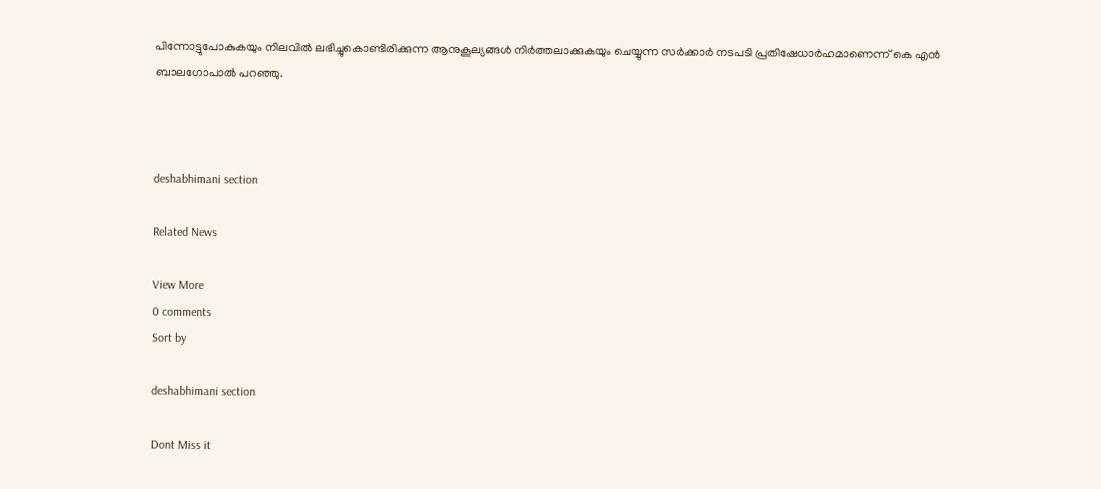പിന്നോട്ടുപോകുകയും നിലവിൽ ലഭിച്ചുകൊണ്ടിരിക്കുന്ന ആനുകൂല്യങ്ങൾ നിർത്തലാക്കുകയും ചെയ്യുന്ന സർക്കാർ നടപടി പ്രതിഷേധാർഹമാണെന്ന്‌ കെ എൻ ബാലഗോപാൽ പറഞ്ഞു.



deshabhimani section

Related News

View More
0 comments
Sort by

deshabhimani section

Dont Miss it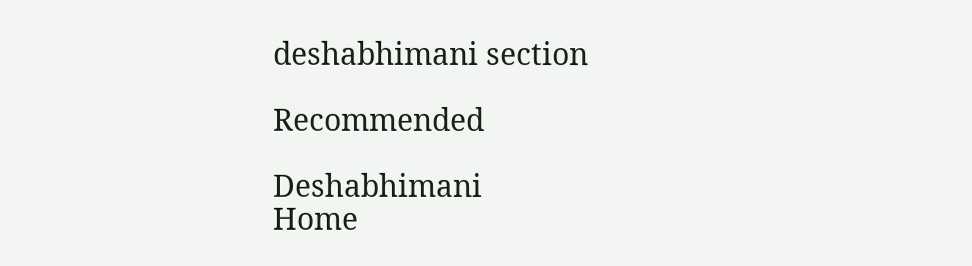deshabhimani section

Recommended

Deshabhimani
Home